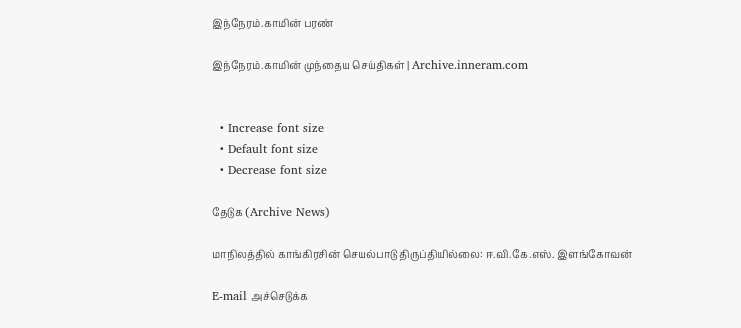இந்நேரம்.காமின் பரண்

இந்நேரம்.காமின் முந்தைய செய்திகள் | Archive.inneram.com


  • Increase font size
  • Default font size
  • Decrease font size

தேடுக (Archive News)

மாநிலத்தில் காங்கிரசின் செயல்பாடு திருப்தியில்லை: ஈ.வி.கே.எஸ். இளங்கோவன்

E-mail அச்செடுக்க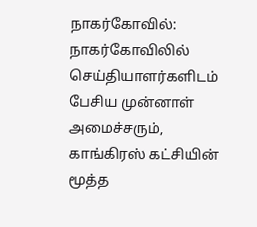நாகர்கோவில்: நாகர்கோவிலில் செய்தியாளர்களிடம் பேசிய முன்னாள் அமைச்சரும், காங்கிரஸ் கட்சியின் மூத்த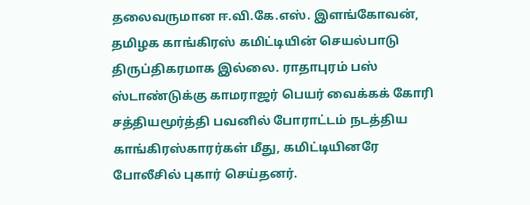தலைவருமான ஈ.வி.கே.எஸ். இளங்கோவன், தமிழக காங்கிரஸ் கமிட்டியின் செயல்பாடு திருப்திகரமாக இல்லை. ராதாபுரம் பஸ் ஸ்டாண்டுக்கு காமராஜர் பெயர் வைக்கக் கோரி சத்தியமூர்த்தி பவனில் போராட்டம் நடத்திய காங்கிரஸ்காரர்கள் மீது, கமிட்டியினரே போலீசில் புகார் செய்தனர்.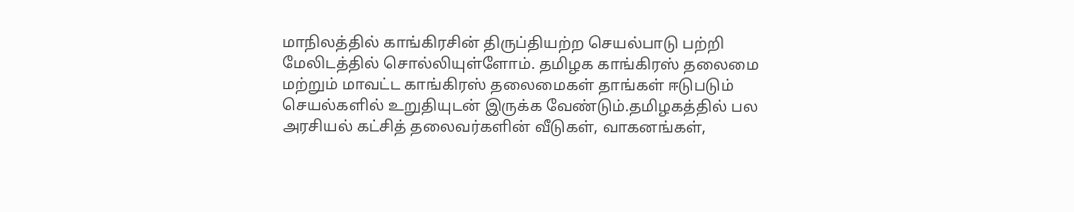மாநிலத்தில் காங்கிரசின் திருப்தியற்ற செயல்பாடு பற்றி மேலிடத்தில் சொல்லியுள்ளோம். தமிழக காங்கிரஸ் தலைமை மற்றும் மாவட்ட காங்கிரஸ் தலைமைகள் தாங்கள் ஈடுபடும் செயல்களில் உறுதியுடன் இருக்க வேண்டும்.தமிழகத்தில் பல அரசியல் கட்சித் தலைவர்களின் வீடுகள், வாகனங்கள்,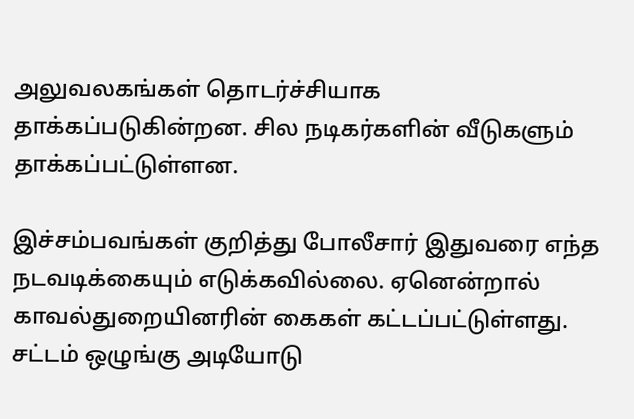அலுவலகங்கள் தொடர்ச்சியாக தாக்கப்படுகின்றன. சில நடிகர்களின் வீடுகளும் தாக்கப்பட்டுள்ளன.

இச்சம்பவங்கள் குறித்து போலீசார் இதுவரை எந்த நடவடிக்கையும் எடுக்கவில்லை. ஏனென்றால் காவல்துறையினரின் கைகள் கட்டப்பட்டுள்ளது. சட்டம் ஒழுங்கு அடியோடு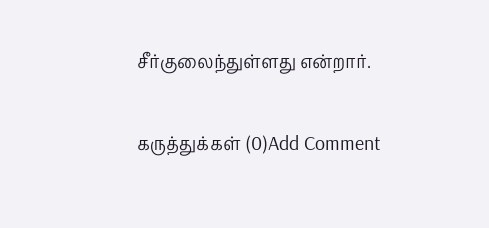சீர்குலைந்துள்ளது என்றார்.

கருத்துக்கள் (0)Add Comment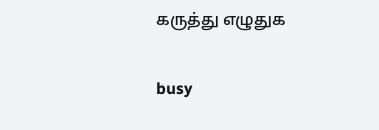கருத்து எழுதுக

busy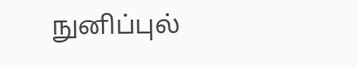நுனிப்புல்